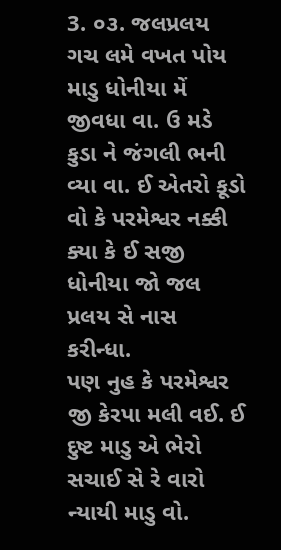3. ૦૩. જલપ્રલય
ગચ લમે વખત પોય માડુ ધોનીયા મેં જીવધા વા. ઉ મડે કુડા ને જંગલી ભની વ્યા વા. ઈ એતરો કૂડો વો કે પરમેશ્વર નક્કી ક્યા કે ઈ સજી ધોનીયા જો જલ પ્રલય સે નાસ કરીન્ધા.
પણ નુહ કે પરમેશ્વર જી કેરપા મલી વઈ. ઈ દુષ્ટ માડુ એ ભેરો સચાઈ સે રે વારો ન્યાયી માડુ વો.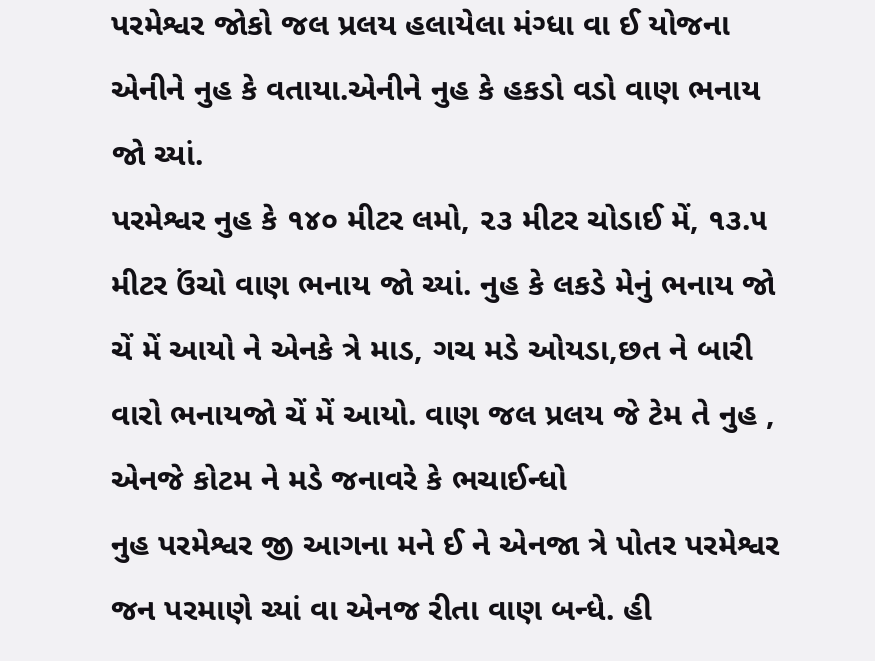પરમેશ્વર જોકો જલ પ્રલય હલાયેલા મંગ્ધા વા ઈ યોજના એનીને નુહ કે વતાયા.એનીને નુહ કે હકડો વડો વાણ ભનાય જો ચ્યાં.
પરમેશ્વર નુહ કે ૧૪૦ મીટર લમો, ૨૩ મીટર ચોડાઈ મેં, ૧૩.૫ મીટર ઉંચો વાણ ભનાય જો ચ્યાં. નુહ કે લકડે મેનું ભનાય જો ચેં મેં આયો ને એનકે ત્રે માડ, ગચ મડે ઓયડા,છત ને બારી વારો ભનાયજો ચેં મેં આયો. વાણ જલ પ્રલય જે ટેમ તે નુહ , એનજે કોટમ ને મડે જનાવરે કે ભચાઈન્ધો
નુહ પરમેશ્વર જી આગના મને ઈ ને એનજા ત્રે પોતર પરમેશ્વર જન પરમાણે ચ્યાં વા એનજ રીતા વાણ બન્ધે. હી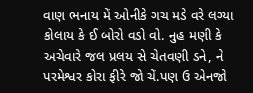વાણ ભનાય મેં ઓનીકે ગચ મડે વરે લગ્યા કોલાય કે ઈ બોરો વડો વો. નુહ મણી કે અચેવારે જલ પ્રલય સે ચેતવણી ડને, ને પરમેશ્વર કોરા ફીરે જો ચેં.પણ ઉ એનજો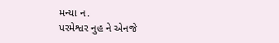મન્યા ન.
પરમેશ્વર નુહ ને એનજે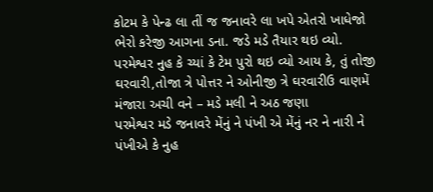કોટમ કે પેન્ઢ લા તીં જ જનાવરે લા ખપે એતરો ખાધેજો ભેરો કરેજી આગના ડના. જડે મડે તૈયાર થઇ વ્યો. પરમેશ્વર નુહ કે ચ્યાં કે ટેમ પુરો થઇ વ્યો આય કે, તું તોજી ઘરવારી,તોજા ત્રે પોત્તર ને ઓનીજી ત્રે ઘરવારીઉ વાણમેં મંજારા અચી વને – મડે મલી ને અઠ જણા
પરમેશ્વર મડે જનાવરે મેંનું ને પંખી એ મેંનું નર ને નારી ને પંખીએ કે નુહ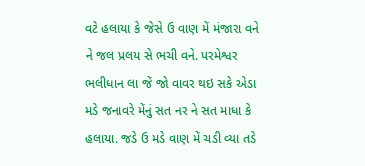વટે હલાયા કે જેસે ઉ વાણ મેં મંજારા વને ને જલ પ્રલય સે ભચી વને. પરમેશ્વર ભલીધાન લા જેં જો વાવર થઇ સકે એડા મડે જનાવરે મેંનું સત નર ને સત માધા કે હલાયા. જડે ઉ મડે વાણ મેં ચડી વ્યા તડે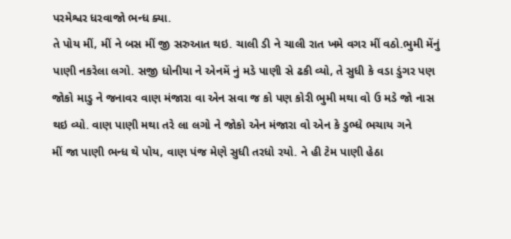પરમેશ્વર ધરવાજો ભન્ધ ક્યા.
તે પોય મીં, મીં ને બસ મીં જી સરુઆત થઇ. ચાલી ડી ને ચાલી રાત ખમે વગર મીં વઠો.ભુમી મેંનું પાણી નકરેલા લગો. સજી ધોનીયા ને એનમેં નું મડે પાણી સે ઢકી વ્યો, તે સુધી કે વડા ડુંગર પણ
જોકો માડુ ને જનાવર વાણ મંજારા વા એન સવા જ કો પણ કોરી ભુમી મથા વો ઉ મડે જો નાસ થઇ વ્યો. વાણ પાણી મથા તરે લા લગો ને જોકો એન મંજારા વો એન કે ડુભ્ધે ભચાય ગને
મીં જા પાણી ભન્ધ થે પોય, વાણ પંજ મેણે સુધી તરધો રયો. ને હી ટેમ પાણી હેઠા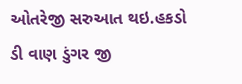ઓતરેજી સરુઆત થઇ.હકડો ડી વાણ ડુંગર જી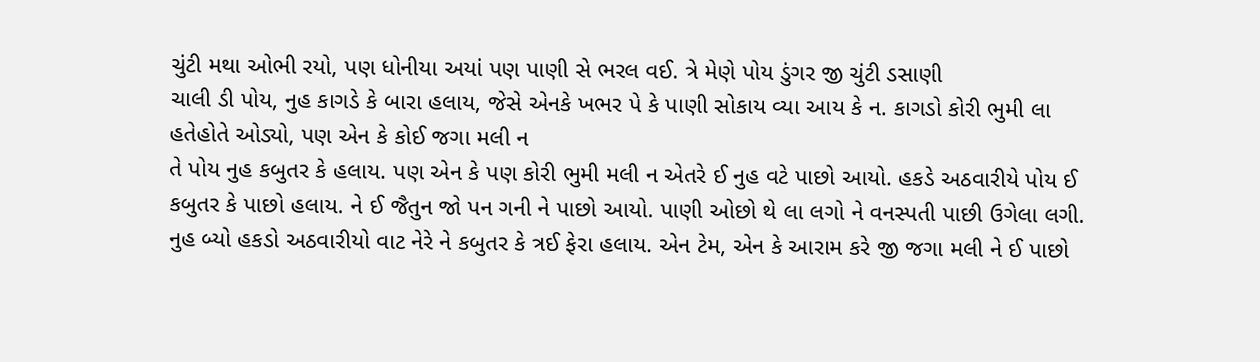ચુંટી મથા ઓભી રયો, પણ ધોનીયા અયાં પણ પાણી સે ભરલ વઈ. ત્રે મેણે પોય ડુંગર જી ચુંટી ડસાણી
ચાલી ડી પોય, નુહ કાગડે કે બારા હલાય, જેસે એનકે ખભર પે કે પાણી સોકાય વ્યા આય કે ન. કાગડો કોરી ભુમી લા હતેહોતે ઓડ્યો, પણ એન કે કોઈ જગા મલી ન
તે પોય નુહ કબુતર કે હલાય. પણ એન કે પણ કોરી ભુમી મલી ન એતરે ઈ નુહ વટે પાછો આયો. હકડે અઠવારીયે પોય ઈ કબુતર કે પાછો હલાય. ને ઈ જૈતુન જો પન ગની ને પાછો આયો. પાણી ઓછો થે લા લગો ને વનસ્પતી પાછી ઉગેલા લગી.
નુહ બ્યો હકડો અઠવારીયો વાટ નેરે ને કબુતર કે ત્રઈ ફેરા હલાય. એન ટેમ, એન કે આરામ કરે જી જગા મલી ને ઈ પાછો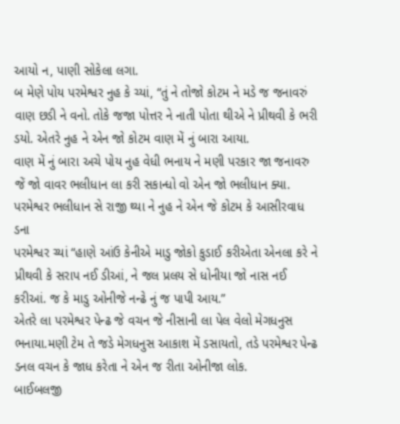આયો ન, પાણી સોકેલા લગા.
બ મેણે પોય પરમેશ્વર નુહ કે ચ્યાં, “તું ને તોજો કોટમ ને મડે જ જનાવરું વાણ છડી ને વનો. તોકે જજા પોત્તર ને નાતી પોતા થીએ ને પ્રીથવી કે ભરી ડયો. એતરે નુહ ને એન જો કોટમ વાણ મેં નું બારા આયા.
વાણ મેં નું બારા અચે પોય નુહ વેધી ભનાય ને મણી પરકાર જા જનાવરુ જેં જો વાવર ભલીધાન લા કરી સકાન્ધો વો એન જો ભલીધાન ક્યા. પરમેશ્વર ભલીધાન સે રાજી થ્યા ને નુહ ને એન જે કોટમ કે આસીરવાધ ડના
પરમેશ્વર ચ્યાં “હાણે આંઉ કેનીએ માડુ જોકો કુડાઈ કરીએતા એનલા કરે ને પ્રીથવી કે સરાપ નઈ ડીઆં, ને જલ પ્રલય સે ધોનીયા જો નાસ નઈ કરીઆં. જ કે માડુ ઓનીજે નન્ઢે નું જ પાપી આય.”
એતરે લા પરમેશ્વર પેન્ઢ જે વચન જે નીસાની લા પેલ વેલો મેગધનુસ ભનાયા.મણી ટેમ તે જડે મેગધનુસ આકાશ મેં ડસાયતો, તડે પરમેશ્વર પેન્ઢ ડનલ વચન કે જાધ કરેતા ને એન જ રીતા ઓનીજા લોક.
બાઈબલજી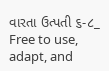વારતા ઉત્પતી ૬-૮_
Free to use, adapt, and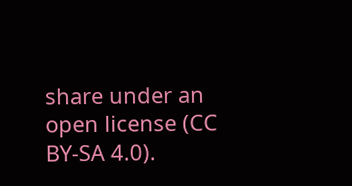share under an open license (CC BY-SA 4.0).